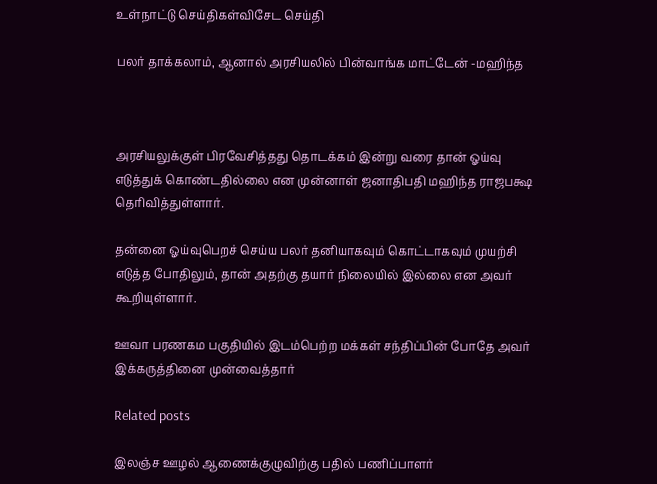உள்நாட்டு செய்திகள்விசேட செய்தி

பலர் தாக்கலாம், ஆனால் அரசியலில் பின்வாங்க மாட்டேன் -மஹிந்த



அரசியலுக்குள் பிரவேசித்தது தொடக்கம் இன்று வரை தான் ஓய்வு எடுத்துக் கொண்டதில்லை என முன்னாள் ஜனாதிபதி மஹிந்த ராஜபக்ஷ தெரிவித்துள்ளார்.

தன்னை ஓய்வுபெறச் செய்ய பலர் தனியாகவும் கொட்டாகவும் முயற்சி எடுத்த போதிலும், தான் அதற்கு தயார் நிலையில் இல்லை என அவர் கூறியுள்ளார்.

ஊவா பரணகம பகுதியில் இடம்பெற்ற மக்கள் சந்திப்பின் போதே அவர் இக்கருத்தினை முன்வைத்தார்

Related posts

இலஞ்ச ஊழல் ஆணைக்குழுவிற்கு பதில் பணிப்பாளர்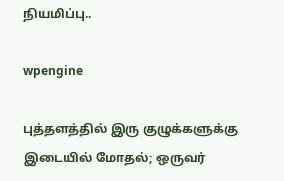நியமிப்பு..

wpengine

புத்தளத்தில் இரு குழுக்களுக்கு இடையில் மோதல்; ஒருவர்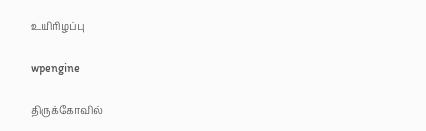உயிரிழப்பு

wpengine

திருக்கோவில்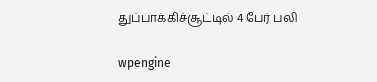துப்பாக்கிச்சூட்டில் 4 பேர் பலி

wpengine